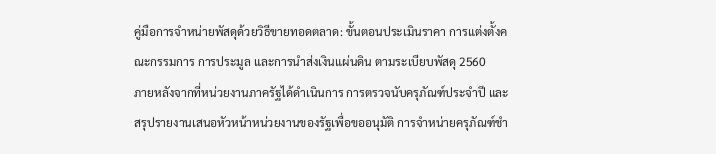คู่มือการจำหน่ายพัสดุด้วยวิธีขายทอดตลาด: ขั้นตอนประเมินราคา การแต่งตั้งคณะกรรมการ การประมูล และการนำส่งเงินแผ่นดิน ตามระเบียบพัสดุ 2560
ภายหลังจากที่หน่วยงานภาครัฐได้ดำเนินการ การตรวจนับครุภัณฑ์ประจำปี และสรุปรายงานเสนอหัวหน้าหน่วยงานของรัฐเพื่อขออนุมัติ การจำหน่ายครุภัณฑ์ชำ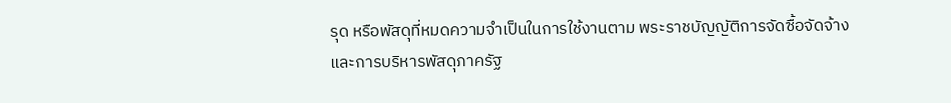รุด หรือพัสดุที่หมดความจำเป็นในการใช้งานตาม พระราชบัญญัติการจัดซื้อจัดจ้างและการบริหารพัสดุภาครัฐ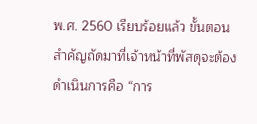พ.ศ. 2560 เรียบร้อยแล้ว ขั้นตอนสำคัญถัดมาที่เจ้าหน้าที่พัสดุจะต้องดำเนินการคือ “การ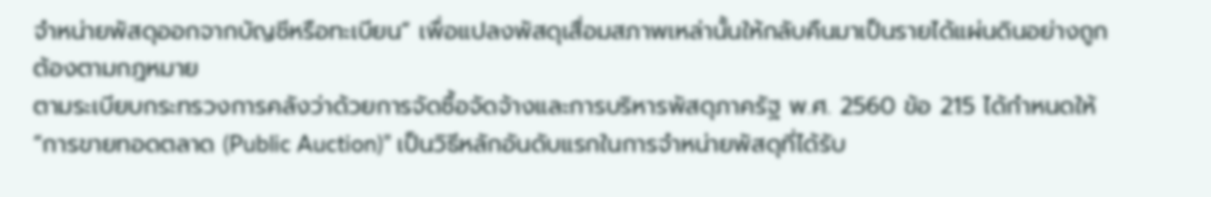จำหน่ายพัสดุออกจากบัญชีหรือทะเบียน” เพื่อแปลงพัสดุเสื่อมสภาพเหล่านั้นให้กลับคืนมาเป็นรายได้แผ่นดินอย่างถูกต้องตามกฎหมาย
ตามระเบียบกระทรวงการคลังว่าด้วยการจัดซื้อจัดจ้างและการบริหารพัสดุภาครัฐ พ.ศ. 2560 ข้อ 215 ได้กำหนดให้ “การขายทอดตลาด (Public Auction)” เป็นวิธีหลักอันดับแรกในการจำหน่ายพัสดุที่ได้รับ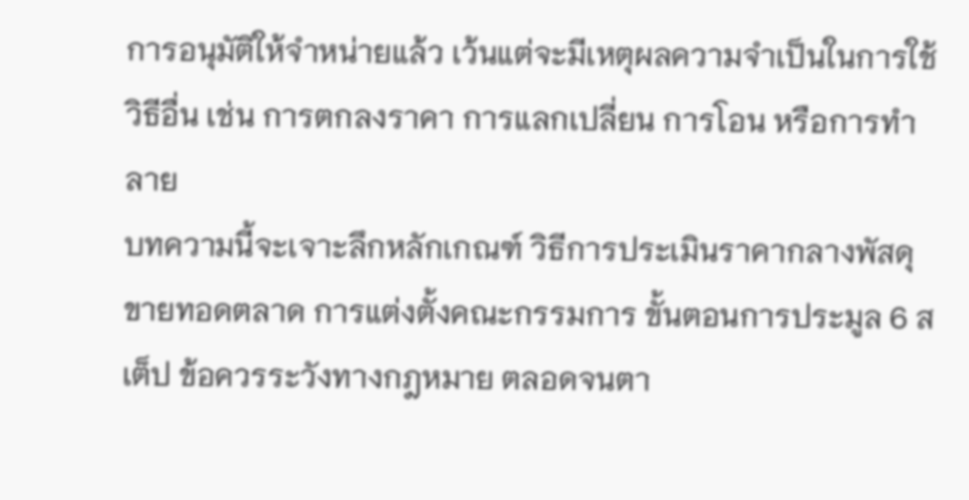การอนุมัติให้จำหน่ายแล้ว เว้นแต่จะมีเหตุผลความจำเป็นในการใช้วิธีอื่น เช่น การตกลงราคา การแลกเปลี่ยน การโอน หรือการทำลาย
บทความนี้จะเจาะลึกหลักเกณฑ์ วิธีการประเมินราคากลางพัสดุขายทอดตลาด การแต่งตั้งคณะกรรมการ ขั้นตอนการประมูล 6 สเต็ป ข้อควรระวังทางกฎหมาย ตลอดจนตา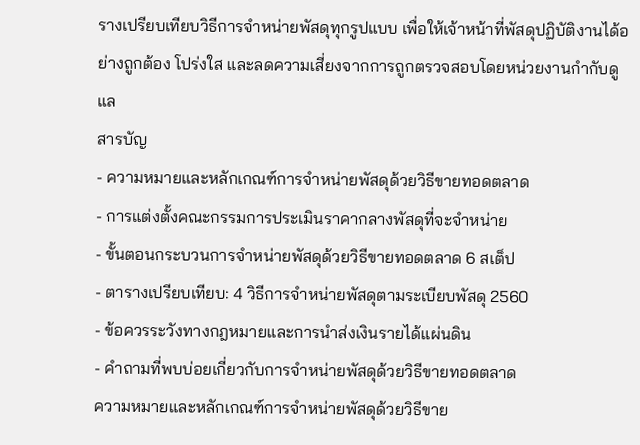รางเปรียบเทียบวิธีการจำหน่ายพัสดุทุกรูปแบบ เพื่อให้เจ้าหน้าที่พัสดุปฏิบัติงานได้อย่างถูกต้อง โปร่งใส และลดความเสี่ยงจากการถูกตรวจสอบโดยหน่วยงานกำกับดูแล
สารบัญ
- ความหมายและหลักเกณฑ์การจำหน่ายพัสดุด้วยวิธีขายทอดตลาด
- การแต่งตั้งคณะกรรมการประเมินราคากลางพัสดุที่จะจำหน่าย
- ขั้นตอนกระบวนการจำหน่ายพัสดุด้วยวิธีขายทอดตลาด 6 สเต็ป
- ตารางเปรียบเทียบ: 4 วิธีการจำหน่ายพัสดุตามระเบียบพัสดุ 2560
- ข้อควรระวังทางกฎหมายและการนำส่งเงินรายได้แผ่นดิน
- คำถามที่พบบ่อยเกี่ยวกับการจำหน่ายพัสดุด้วยวิธีขายทอดตลาด
ความหมายและหลักเกณฑ์การจำหน่ายพัสดุด้วยวิธีขาย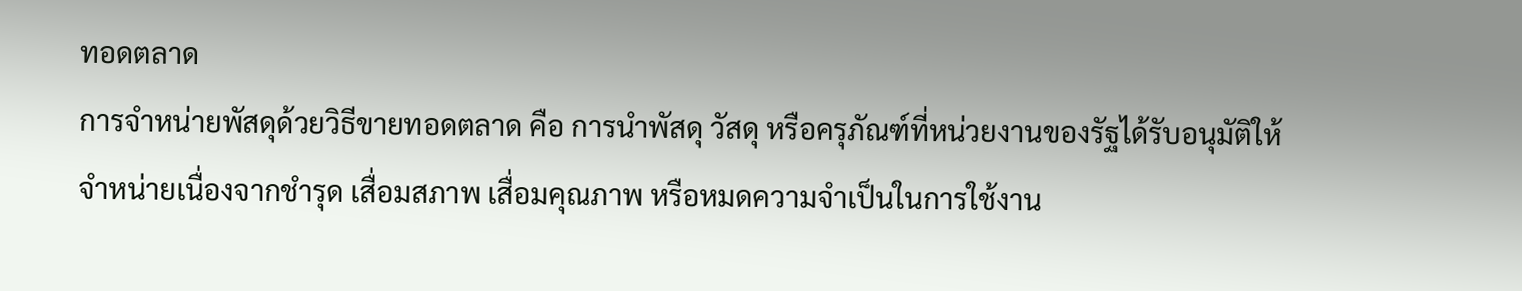ทอดตลาด
การจำหน่ายพัสดุด้วยวิธีขายทอดตลาด คือ การนำพัสดุ วัสดุ หรือครุภัณฑ์ที่หน่วยงานของรัฐได้รับอนุมัติให้จำหน่ายเนื่องจากชำรุด เสื่อมสภาพ เสื่อมคุณภาพ หรือหมดความจำเป็นในการใช้งาน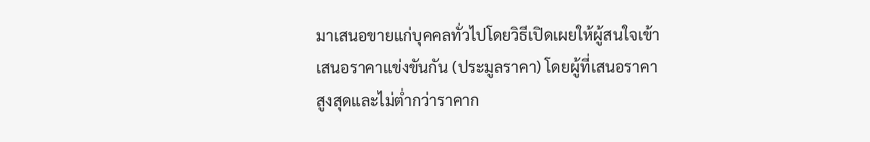มาเสนอขายแก่บุคคลทั่วไปโดยวิธีเปิดเผยให้ผู้สนใจเข้าเสนอราคาแข่งขันกัน (ประมูลราคา) โดยผู้ที่เสนอราคาสูงสุดและไม่ต่ำกว่าราคาก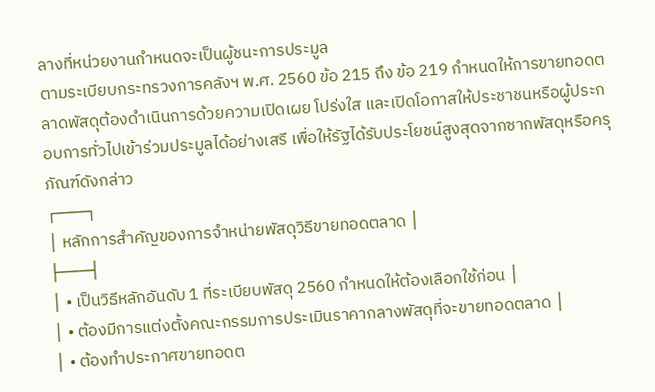ลางที่หน่วยงานกำหนดจะเป็นผู้ชนะการประมูล
ตามระเบียบกระทรวงการคลังฯ พ.ศ. 2560 ข้อ 215 ถึง ข้อ 219 กำหนดให้การขายทอดตลาดพัสดุต้องดำเนินการด้วยความเปิดเผย โปร่งใส และเปิดโอกาสให้ประชาชนหรือผู้ประกอบการทั่วไปเข้าร่วมประมูลได้อย่างเสรี เพื่อให้รัฐได้รับประโยชน์สูงสุดจากซากพัสดุหรือครุภัณฑ์ดังกล่าว
┌───┐
│ หลักการสำคัญของการจำหน่ายพัสดุวิธีขายทอดตลาด │
├───┤
│ • เป็นวิธีหลักอันดับ 1 ที่ระเบียบพัสดุ 2560 กำหนดให้ต้องเลือกใช้ก่อน │
│ • ต้องมีการแต่งตั้งคณะกรรมการประเมินราคากลางพัสดุที่จะขายทอดตลาด │
│ • ต้องทำประกาศขายทอดต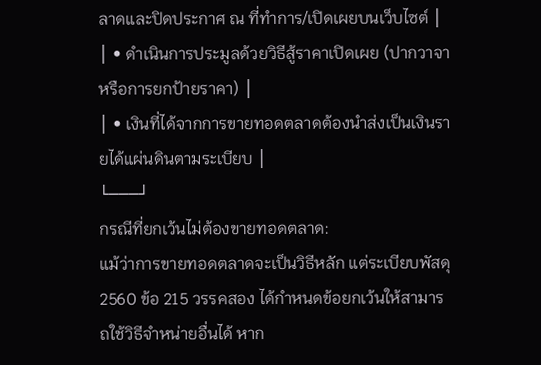ลาดและปิดประกาศ ณ ที่ทำการ/เปิดเผยบนเว็บไซต์ │
│ • ดำเนินการประมูลด้วยวิธีสู้ราคาเปิดเผย (ปากวาจา หรือการยกป้ายราคา) │
│ • เงินที่ได้จากการขายทอดตลาดต้องนำส่งเป็นเงินรายได้แผ่นดินตามระเบียบ │
└───┘
กรณีที่ยกเว้นไม่ต้องขายทอดตลาด:
แม้ว่าการขายทอดตลาดจะเป็นวิธีหลัก แต่ระเบียบพัสดุ 2560 ข้อ 215 วรรคสอง ได้กำหนดข้อยกเว้นให้สามารถใช้วิธีจำหน่ายอื่นได้ หาก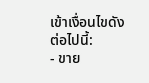เข้าเงื่อนไขดังต่อไปนี้:
- ขาย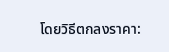โดยวิธีตกลงราคา: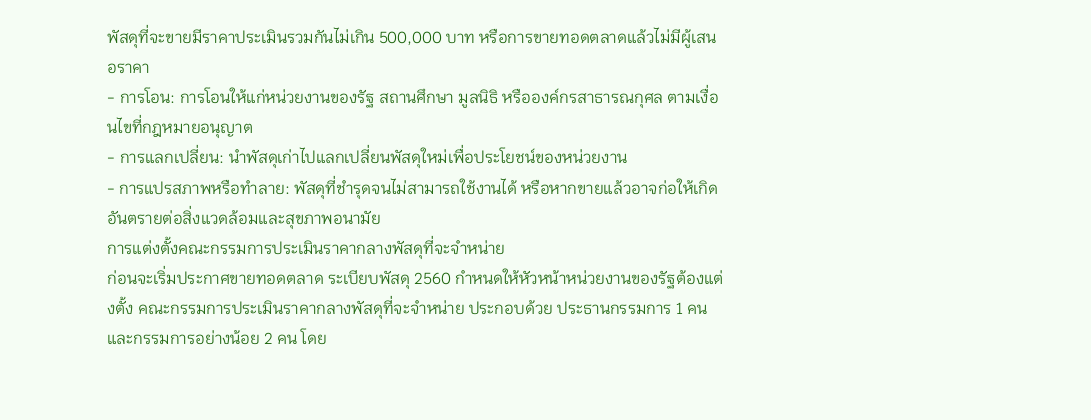พัสดุที่จะขายมีราคาประเมินรวมกันไม่เกิน 500,000 บาท หรือการขายทอดตลาดแล้วไม่มีผู้เสนอราคา
- การโอน: การโอนให้แก่หน่วยงานของรัฐ สถานศึกษา มูลนิธิ หรือองค์กรสาธารณกุศล ตามเงื่อนไขที่กฎหมายอนุญาต
- การแลกเปลี่ยน: นำพัสดุเก่าไปแลกเปลี่ยนพัสดุใหม่เพื่อประโยชน์ของหน่วยงาน
- การแปรสภาพหรือทำลาย: พัสดุที่ชำรุดจนไม่สามารถใช้งานได้ หรือหากขายแล้วอาจก่อให้เกิดอันตรายต่อสิ่งแวดล้อมและสุขภาพอนามัย
การแต่งตั้งคณะกรรมการประเมินราคากลางพัสดุที่จะจำหน่าย
ก่อนจะเริ่มประกาศขายทอดตลาด ระเบียบพัสดุ 2560 กำหนดให้หัวหน้าหน่วยงานของรัฐต้องแต่งตั้ง คณะกรรมการประเมินราคากลางพัสดุที่จะจำหน่าย ประกอบด้วย ประธานกรรมการ 1 คน และกรรมการอย่างน้อย 2 คน โดย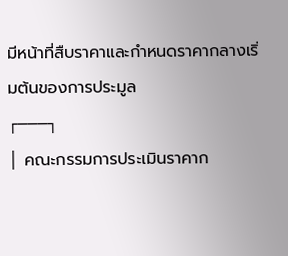มีหน้าที่สืบราคาและกำหนดราคากลางเริ่มต้นของการประมูล
┌───┐
│ คณะกรรมการประเมินราคาก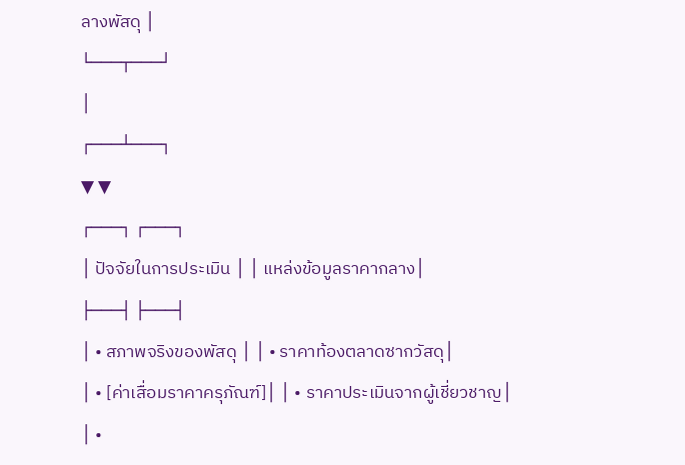ลางพัสดุ │
└───┬───┘
│
┌───┴───┐
▼ ▼
┌───┐ ┌───┐
│ ปัจจัยในการประเมิน │ │ แหล่งข้อมูลราคากลาง│
├───┤ ├───┤
│ • สภาพจริงของพัสดุ │ │ • ราคาท้องตลาดซากวัสดุ│
│ • [ค่าเสื่อมราคาครุภัณฑ์]│ │ • ราคาประเมินจากผู้เชี่ยวชาญ│
│ •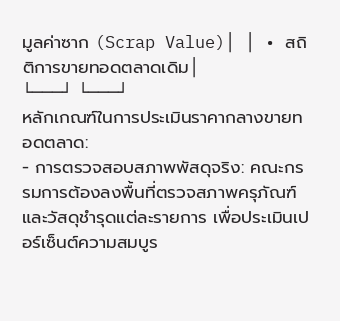มูลค่าซาก (Scrap Value)│ │ • สถิติการขายทอดตลาดเดิม│
└───┘ └───┘
หลักเกณฑ์ในการประเมินราคากลางขายทอดตลาด:
- การตรวจสอบสภาพพัสดุจริง: คณะกรรมการต้องลงพื้นที่ตรวจสภาพครุภัณฑ์และวัสดุชำรุดแต่ละรายการ เพื่อประเมินเปอร์เซ็นต์ความสมบูร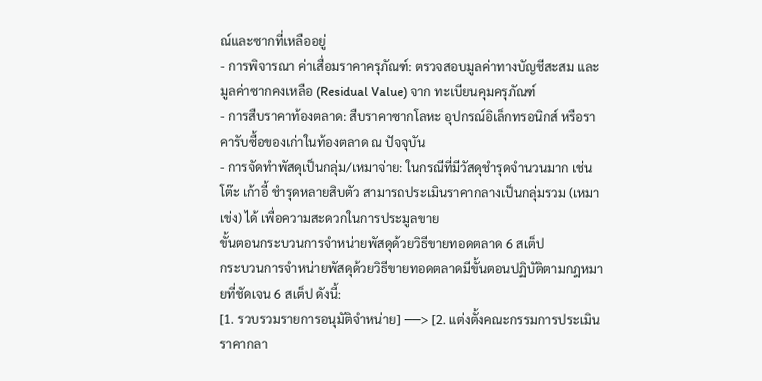ณ์และซากที่เหลืออยู่
- การพิจารณา ค่าเสื่อมราคาครุภัณฑ์: ตรวจสอบมูลค่าทางบัญชีสะสม และมูลค่าซากคงเหลือ (Residual Value) จาก ทะเบียนคุมครุภัณฑ์
- การสืบราคาท้องตลาด: สืบราคาซากโลหะ อุปกรณ์อิเล็กทรอนิกส์ หรือราคารับซื้อของเก่าในท้องตลาด ณ ปัจจุบัน
- การจัดทำพัสดุเป็นกลุ่ม/เหมาจ่าย: ในกรณีที่มีวัสดุชำรุดจำนวนมาก เช่น โต๊ะ เก้าอี้ ชำรุดหลายสิบตัว สามารถประเมินราคากลางเป็นกลุ่มรวม (เหมาเข่ง) ได้ เพื่อความสะดวกในการประมูลขาย
ขั้นตอนกระบวนการจำหน่ายพัสดุด้วยวิธีขายทอดตลาด 6 สเต็ป
กระบวนการจำหน่ายพัสดุด้วยวิธีขายทอดตลาดมีขั้นตอนปฏิบัติตามกฎหมายที่ชัดเจน 6 สเต็ป ดังนี้:
[1. รวบรวมรายการอนุมัติจำหน่าย] ──> [2. แต่งตั้งคณะกรรมการประเมินราคากลา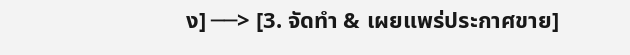ง] ──> [3. จัดทำ & เผยแพร่ประกาศขาย]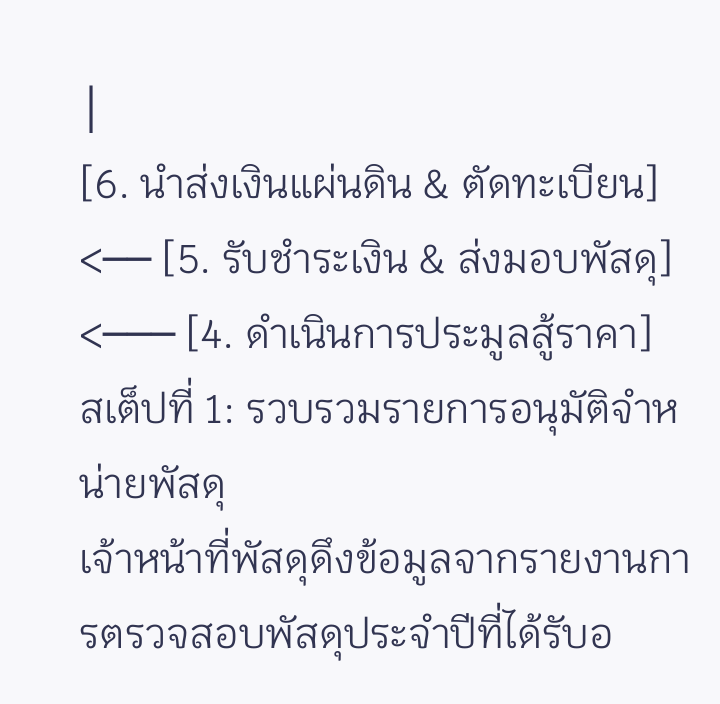│
[6. นำส่งเงินแผ่นดิน & ตัดทะเบียน] <── [5. รับชำระเงิน & ส่งมอบพัสดุ] <─── [4. ดำเนินการประมูลสู้ราคา]
สเต็ปที่ 1: รวบรวมรายการอนุมัติจำหน่ายพัสดุ
เจ้าหน้าที่พัสดุดึงข้อมูลจากรายงานการตรวจสอบพัสดุประจำปีที่ได้รับอ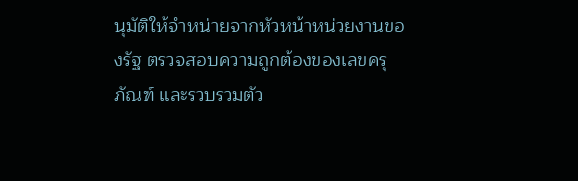นุมัติให้จำหน่ายจากหัวหน้าหน่วยงานของรัฐ ตรวจสอบความถูกต้องของเลขครุภัณฑ์ และรวบรวมตัว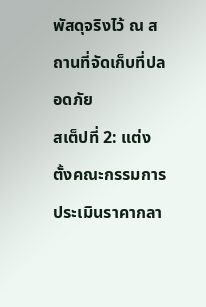พัสดุจริงไว้ ณ สถานที่จัดเก็บที่ปลอดภัย
สเต็ปที่ 2: แต่งตั้งคณะกรรมการประเมินราคากลา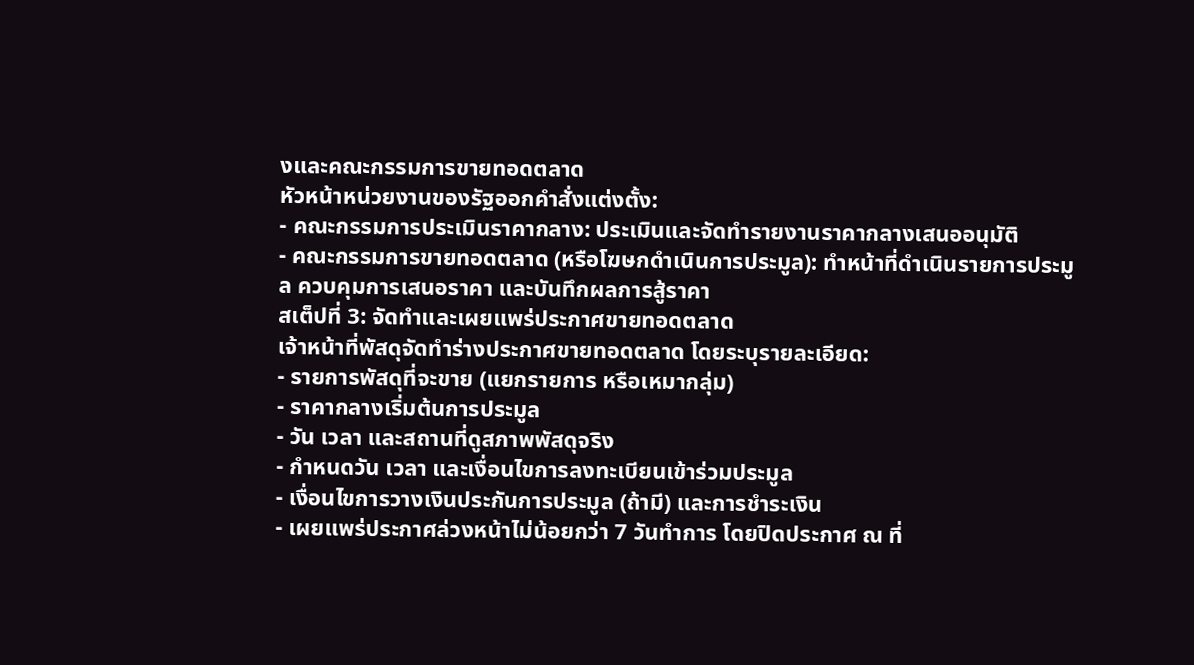งและคณะกรรมการขายทอดตลาด
หัวหน้าหน่วยงานของรัฐออกคำสั่งแต่งตั้ง:
- คณะกรรมการประเมินราคากลาง: ประเมินและจัดทำรายงานราคากลางเสนออนุมัติ
- คณะกรรมการขายทอดตลาด (หรือโฆษกดำเนินการประมูล): ทำหน้าที่ดำเนินรายการประมูล ควบคุมการเสนอราคา และบันทึกผลการสู้ราคา
สเต็ปที่ 3: จัดทำและเผยแพร่ประกาศขายทอดตลาด
เจ้าหน้าที่พัสดุจัดทำร่างประกาศขายทอดตลาด โดยระบุรายละเอียด:
- รายการพัสดุที่จะขาย (แยกรายการ หรือเหมากลุ่ม)
- ราคากลางเริ่มต้นการประมูล
- วัน เวลา และสถานที่ดูสภาพพัสดุจริง
- กำหนดวัน เวลา และเงื่อนไขการลงทะเบียนเข้าร่วมประมูล
- เงื่อนไขการวางเงินประกันการประมูล (ถ้ามี) และการชำระเงิน
- เผยแพร่ประกาศล่วงหน้าไม่น้อยกว่า 7 วันทำการ โดยปิดประกาศ ณ ที่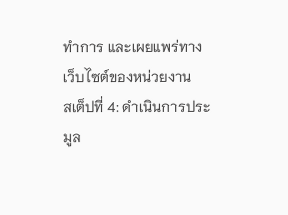ทำการ และเผยแพร่ทางเว็บไซต์ของหน่วยงาน
สเต็ปที่ 4: ดำเนินการประมูล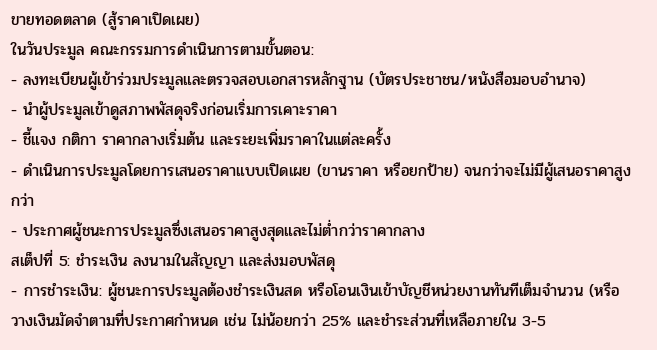ขายทอดตลาด (สู้ราคาเปิดเผย)
ในวันประมูล คณะกรรมการดำเนินการตามขั้นตอน:
- ลงทะเบียนผู้เข้าร่วมประมูลและตรวจสอบเอกสารหลักฐาน (บัตรประชาชน/หนังสือมอบอำนาจ)
- นำผู้ประมูลเข้าดูสภาพพัสดุจริงก่อนเริ่มการเคาะราคา
- ชี้แจง กติกา ราคากลางเริ่มต้น และระยะเพิ่มราคาในแต่ละครั้ง
- ดำเนินการประมูลโดยการเสนอราคาแบบเปิดเผย (ขานราคา หรือยกป้าย) จนกว่าจะไม่มีผู้เสนอราคาสูงกว่า
- ประกาศผู้ชนะการประมูลซึ่งเสนอราคาสูงสุดและไม่ต่ำกว่าราคากลาง
สเต็ปที่ 5: ชำระเงิน ลงนามในสัญญา และส่งมอบพัสดุ
- การชำระเงิน: ผู้ชนะการประมูลต้องชำระเงินสด หรือโอนเงินเข้าบัญชีหน่วยงานทันทีเต็มจำนวน (หรือวางเงินมัดจำตามที่ประกาศกำหนด เช่น ไม่น้อยกว่า 25% และชำระส่วนที่เหลือภายใน 3-5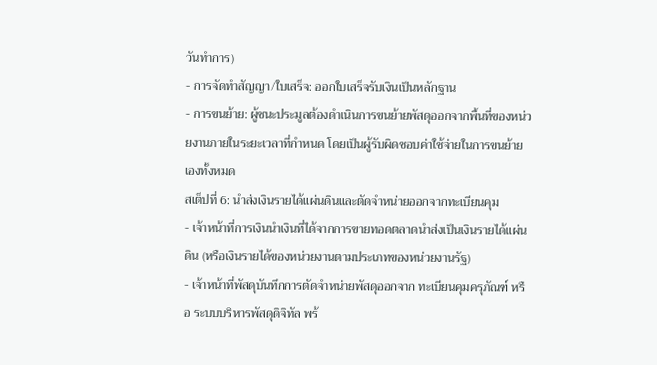วันทำการ)
- การจัดทำสัญญา/ใบเสร็จ: ออกใบเสร็จรับเงินเป็นหลักฐาน
- การขนย้าย: ผู้ชนะประมูลต้องดำเนินการขนย้ายพัสดุออกจากพื้นที่ของหน่วยงานภายในระยะเวลาที่กำหนด โดยเป็นผู้รับผิดชอบค่าใช้จ่ายในการขนย้ายเองทั้งหมด
สเต็ปที่ 6: นำส่งเงินรายได้แผ่นดินและตัดจำหน่ายออกจากทะเบียนคุม
- เจ้าหน้าที่การเงินนำเงินที่ได้จากการขายทอดตลาดนำส่งเป็นเงินรายได้แผ่นดิน (หรือเงินรายได้ของหน่วยงานตามประเภทของหน่วยงานรัฐ)
- เจ้าหน้าที่พัสดุบันทึกการตัดจำหน่ายพัสดุออกจาก ทะเบียนคุมครุภัณฑ์ หรือ ระบบบริหารพัสดุดิจิทัล พร้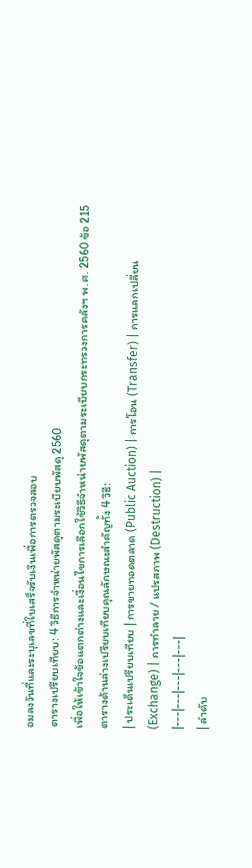อมลงวันที่และระบุเลขที่ใบเสร็จรับเงินเพื่อการตรวจสอบ
ตารางเปรียบเทียบ: 4 วิธีการจำหน่ายพัสดุตามระเบียบพัสดุ 2560
เพื่อให้เข้าใจข้อแตกต่างและเงื่อนไขการเลือกใช้วิธีจำหน่ายพัสดุตามระเบียบกระทรวงการคลังฯ พ.ศ. 2560 ข้อ 215 ตารางด้านล่างเปรียบเทียบคุณลักษณะสำคัญทั้ง 4 วิธี:
| ประเด็นเปรียบเทียบ | การขายทอดตลาด (Public Auction) | การโอน (Transfer) | การแลกเปลี่ยน (Exchange) | การทำลาย / แปรสภาพ (Destruction) |
|---|---|---|---|---|
| ลำดับ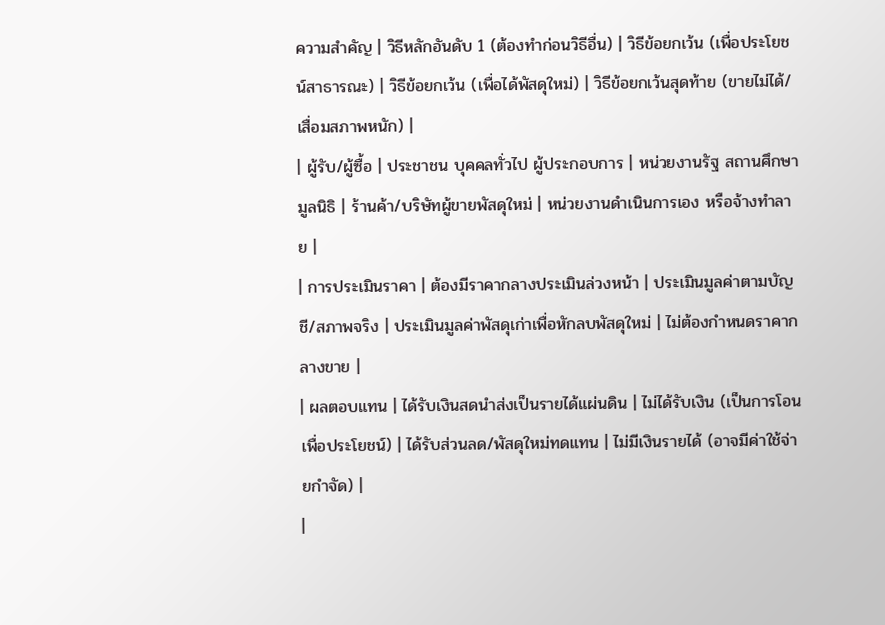ความสำคัญ | วิธีหลักอันดับ 1 (ต้องทำก่อนวิธีอื่น) | วิธีข้อยกเว้น (เพื่อประโยชน์สาธารณะ) | วิธีข้อยกเว้น (เพื่อได้พัสดุใหม่) | วิธีข้อยกเว้นสุดท้าย (ขายไม่ได้/เสื่อมสภาพหนัก) |
| ผู้รับ/ผู้ซื้อ | ประชาชน บุคคลทั่วไป ผู้ประกอบการ | หน่วยงานรัฐ สถานศึกษา มูลนิธิ | ร้านค้า/บริษัทผู้ขายพัสดุใหม่ | หน่วยงานดำเนินการเอง หรือจ้างทำลาย |
| การประเมินราคา | ต้องมีราคากลางประเมินล่วงหน้า | ประเมินมูลค่าตามบัญชี/สภาพจริง | ประเมินมูลค่าพัสดุเก่าเพื่อหักลบพัสดุใหม่ | ไม่ต้องกำหนดราคากลางขาย |
| ผลตอบแทน | ได้รับเงินสดนำส่งเป็นรายได้แผ่นดิน | ไม่ได้รับเงิน (เป็นการโอนเพื่อประโยชน์) | ได้รับส่วนลด/พัสดุใหม่ทดแทน | ไม่มีเงินรายได้ (อาจมีค่าใช้จ่ายกำจัด) |
|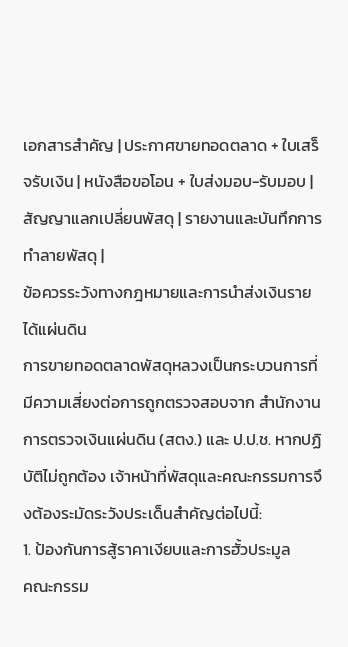เอกสารสำคัญ | ประกาศขายทอดตลาด + ใบเสร็จรับเงิน | หนังสือขอโอน + ใบส่งมอบ-รับมอบ | สัญญาแลกเปลี่ยนพัสดุ | รายงานและบันทึกการทำลายพัสดุ |
ข้อควรระวังทางกฎหมายและการนำส่งเงินรายได้แผ่นดิน
การขายทอดตลาดพัสดุหลวงเป็นกระบวนการที่มีความเสี่ยงต่อการถูกตรวจสอบจาก สำนักงานการตรวจเงินแผ่นดิน (สตง.) และ ป.ป.ช. หากปฏิบัติไม่ถูกต้อง เจ้าหน้าที่พัสดุและคณะกรรมการจึงต้องระมัดระวังประเด็นสำคัญต่อไปนี้:
1. ป้องกันการสู้ราคาเงียบและการฮั้วประมูล
คณะกรรม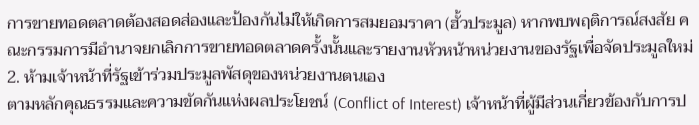การขายทอดตลาดต้องสอดส่องและป้องกันไม่ให้เกิดการสมยอมราคา (ฮั้วประมูล) หากพบพฤติการณ์สงสัย คณะกรรมการมีอำนาจยกเลิกการขายทอดตลาดครั้งนั้นและรายงานหัวหน้าหน่วยงานของรัฐเพื่อจัดประมูลใหม่
2. ห้ามเจ้าหน้าที่รัฐเข้าร่วมประมูลพัสดุของหน่วยงานตนเอง
ตามหลักคุณธรรมและความขัดกันแห่งผลประโยชน์ (Conflict of Interest) เจ้าหน้าที่ผู้มีส่วนเกี่ยวข้องกับการป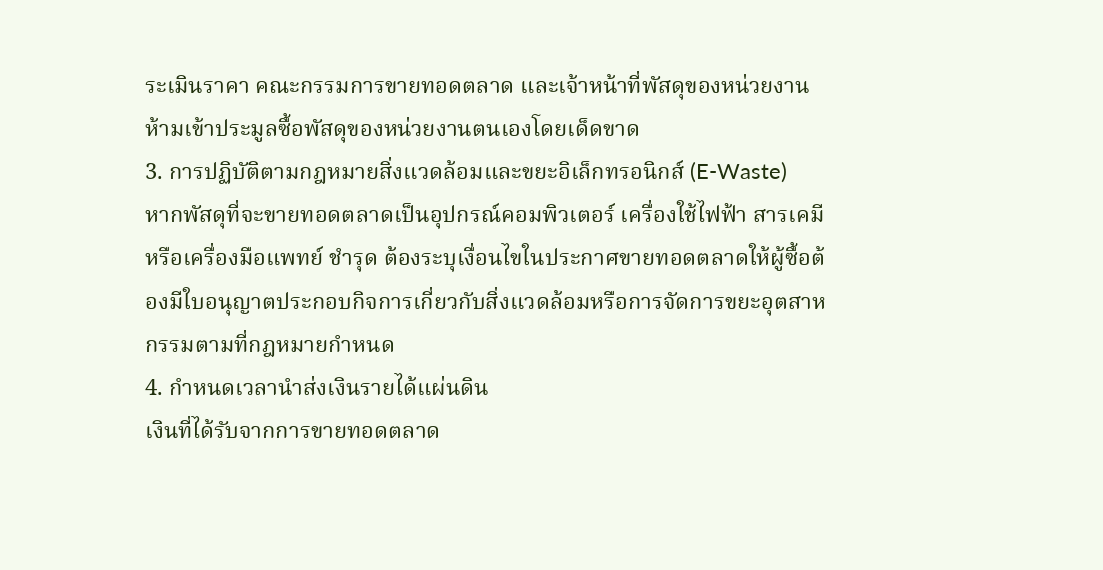ระเมินราคา คณะกรรมการขายทอดตลาด และเจ้าหน้าที่พัสดุของหน่วยงาน ห้ามเข้าประมูลซื้อพัสดุของหน่วยงานตนเองโดยเด็ดขาด
3. การปฏิบัติตามกฎหมายสิ่งแวดล้อมและขยะอิเล็กทรอนิกส์ (E-Waste)
หากพัสดุที่จะขายทอดตลาดเป็นอุปกรณ์คอมพิวเตอร์ เครื่องใช้ไฟฟ้า สารเคมี หรือเครื่องมือแพทย์ ชำรุด ต้องระบุเงื่อนไขในประกาศขายทอดตลาดให้ผู้ซื้อต้องมีใบอนุญาตประกอบกิจการเกี่ยวกับสิ่งแวดล้อมหรือการจัดการขยะอุตสาหกรรมตามที่กฎหมายกำหนด
4. กำหนดเวลานำส่งเงินรายได้แผ่นดิน
เงินที่ได้รับจากการขายทอดตลาด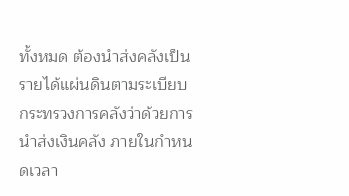ทั้งหมด ต้องนำส่งคลังเป็นรายได้แผ่นดินตามระเบียบกระทรวงการคลังว่าด้วยการนำส่งเงินคลัง ภายในกำหนดเวลา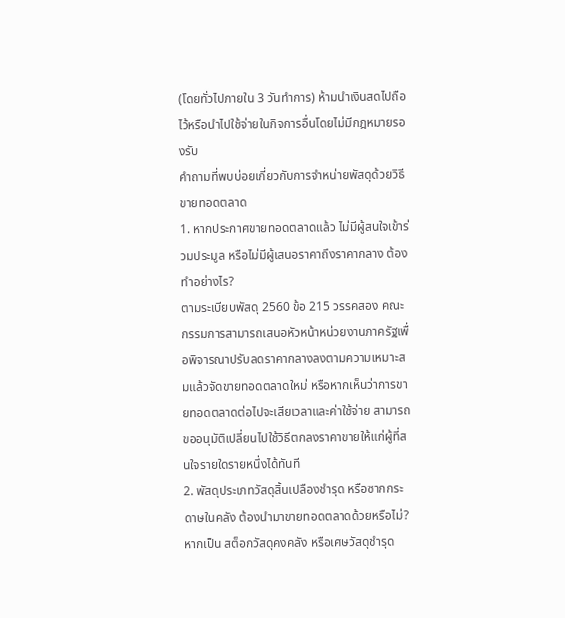(โดยทั่วไปภายใน 3 วันทำการ) ห้ามนำเงินสดไปถือไว้หรือนำไปใช้จ่ายในกิจการอื่นโดยไม่มีกฎหมายรองรับ
คำถามที่พบบ่อยเกี่ยวกับการจำหน่ายพัสดุด้วยวิธีขายทอดตลาด
1. หากประกาศขายทอดตลาดแล้ว ไม่มีผู้สนใจเข้าร่วมประมูล หรือไม่มีผู้เสนอราคาถึงราคากลาง ต้องทำอย่างไร?
ตามระเบียบพัสดุ 2560 ข้อ 215 วรรคสอง คณะกรรมการสามารถเสนอหัวหน้าหน่วยงานภาครัฐเพื่อพิจารณาปรับลดราคากลางลงตามความเหมาะสมแล้วจัดขายทอดตลาดใหม่ หรือหากเห็นว่าการขายทอดตลาดต่อไปจะเสียเวลาและค่าใช้จ่าย สามารถขออนุมัติเปลี่ยนไปใช้วิธีตกลงราคาขายให้แก่ผู้ที่สนใจรายใดรายหนึ่งได้ทันที
2. พัสดุประเภทวัสดุสิ้นเปลืองชำรุด หรือซากกระดาษในคลัง ต้องนำมาขายทอดตลาดด้วยหรือไม่?
หากเป็น สต็อกวัสดุคงคลัง หรือเศษวัสดุชำรุด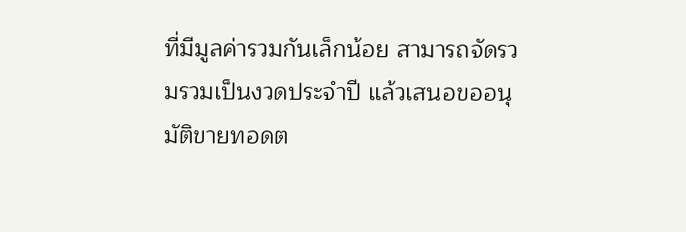ที่มีมูลค่ารวมกันเล็กน้อย สามารถจัดรวมรวมเป็นงวดประจำปี แล้วเสนอขออนุมัติขายทอดต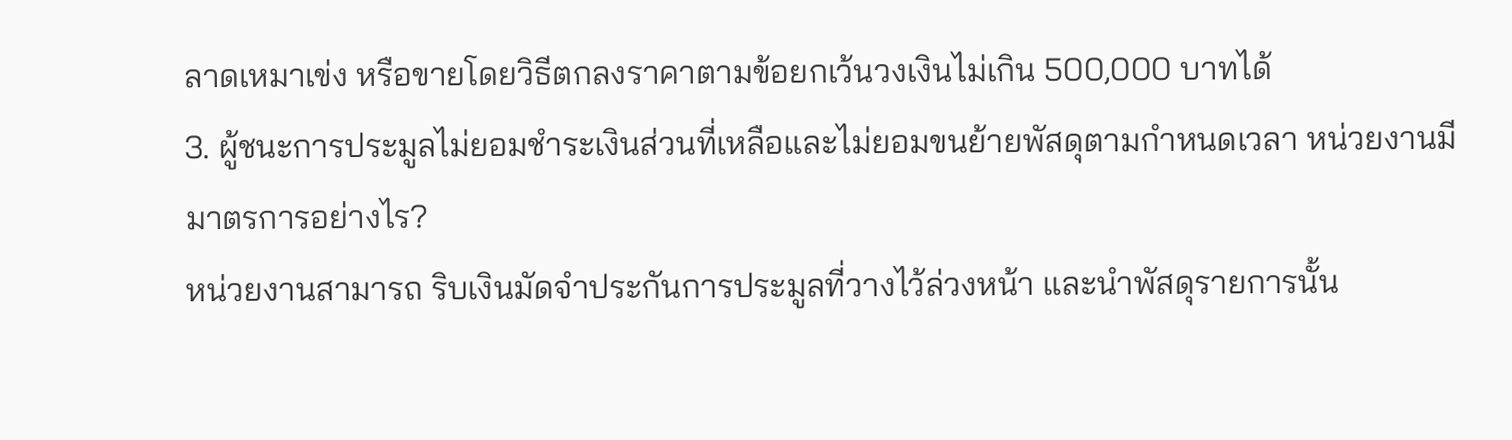ลาดเหมาเข่ง หรือขายโดยวิธีตกลงราคาตามข้อยกเว้นวงเงินไม่เกิน 500,000 บาทได้
3. ผู้ชนะการประมูลไม่ยอมชำระเงินส่วนที่เหลือและไม่ยอมขนย้ายพัสดุตามกำหนดเวลา หน่วยงานมีมาตรการอย่างไร?
หน่วยงานสามารถ ริบเงินมัดจำประกันการประมูลที่วางไว้ล่วงหน้า และนำพัสดุรายการนั้น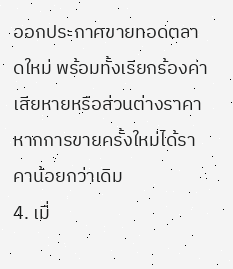ออกประกาศขายทอดตลาดใหม่ พร้อมทั้งเรียกร้องค่าเสียหายหรือส่วนต่างราคาหากการขายครั้งใหม่ได้ราคาน้อยกว่าเดิม
4. เมื่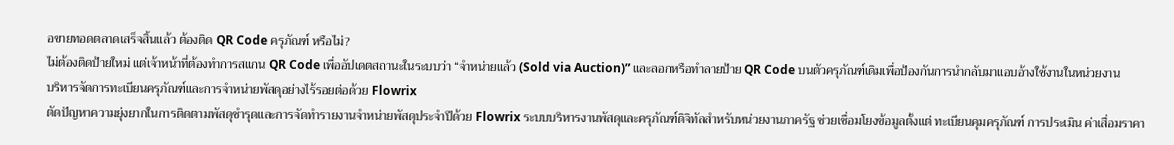อขายทอดตลาดเสร็จสิ้นแล้ว ต้องติด QR Code ครุภัณฑ์ หรือไม่?
ไม่ต้องติดป้ายใหม่ แต่เจ้าหน้าที่ต้องทำการสแกน QR Code เพื่ออัปเดตสถานะในระบบว่า “จำหน่ายแล้ว (Sold via Auction)” และลอกหรือทำลายป้าย QR Code บนตัวครุภัณฑ์เดิมเพื่อป้องกันการนำกลับมาแอบอ้างใช้งานในหน่วยงาน
บริหารจัดการทะเบียนครุภัณฑ์และการจำหน่ายพัสดุอย่างไร้รอยต่อด้วย Flowrix
ตัดปัญหาความยุ่งยากในการติดตามพัสดุชำรุดและการจัดทำรายงานจำหน่ายพัสดุประจำปีด้วย Flowrix ระบบบริหารงานพัสดุและครุภัณฑ์ดิจิทัลสำหรับหน่วยงานภาครัฐ ช่วยเชื่อมโยงข้อมูลตั้งแต่ ทะเบียนคุมครุภัณฑ์ การประเมิน ค่าเสื่อมราคา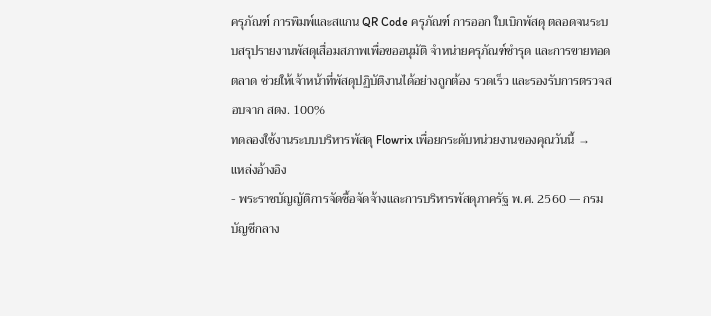ครุภัณฑ์ การพิมพ์และสแกน QR Code ครุภัณฑ์ การออก ใบเบิกพัสดุ ตลอดจนระบบสรุปรายงานพัสดุเสื่อมสภาพเพื่อขออนุมัติ จำหน่ายครุภัณฑ์ชำรุด และการขายทอดตลาด ช่วยให้เจ้าหน้าที่พัสดุปฏิบัติงานได้อย่างถูกต้อง รวดเร็ว และรองรับการตรวจสอบจาก สตง. 100%
ทดลองใช้งานระบบบริหารพัสดุ Flowrix เพื่อยกระดับหน่วยงานของคุณวันนี้ →
แหล่งอ้างอิง
- พระราชบัญญัติการจัดซื้อจัดจ้างและการบริหารพัสดุภาครัฐ พ.ศ. 2560 — กรมบัญชีกลาง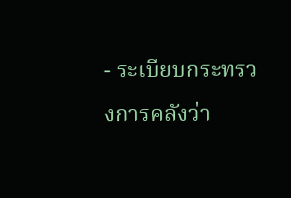- ระเบียบกระทรวงการคลังว่า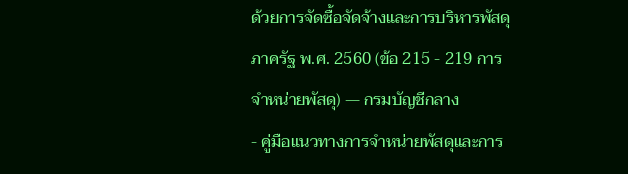ด้วยการจัดซื้อจัดจ้างและการบริหารพัสดุภาครัฐ พ.ศ. 2560 (ข้อ 215 - 219 การจำหน่ายพัสดุ) — กรมบัญชีกลาง
- คู่มือแนวทางการจำหน่ายพัสดุและการ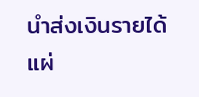นำส่งเงินรายได้แผ่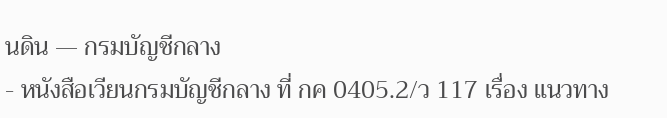นดิน — กรมบัญชีกลาง
- หนังสือเวียนกรมบัญชีกลาง ที่ กค 0405.2/ว 117 เรื่อง แนวทาง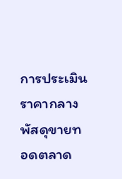การประเมินราคากลางพัสดุขายทอดตลาด